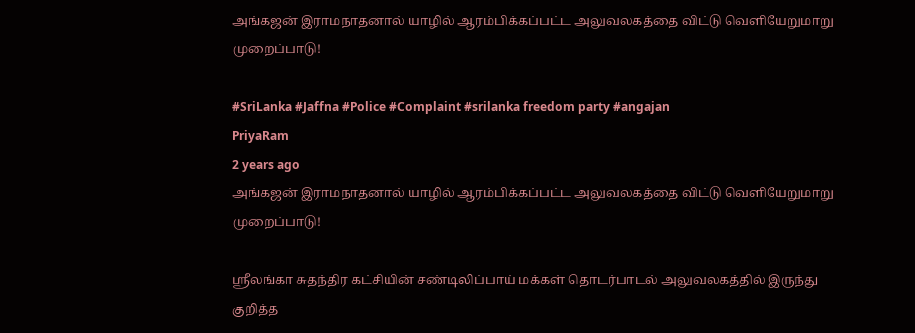அங்கஜன் இராமநாதனால் யாழில் ஆரம்பிக்கப்பட்ட அலுவலகத்தை விட்டு வெளியேறுமாறு முறைப்பாடு!

#SriLanka #Jaffna #Police #Complaint #srilanka freedom party #angajan
PriyaRam
2 years ago
அங்கஜன் இராமநாதனால் யாழில் ஆரம்பிக்கப்பட்ட அலுவலகத்தை விட்டு வெளியேறுமாறு முறைப்பாடு!

ஶ்ரீலங்கா சுதந்திர கட்சியின் சண்டிலிப்பாய் மக்கள் தொடர்பாடல் அலுவலகத்தில் இருந்து குறித்த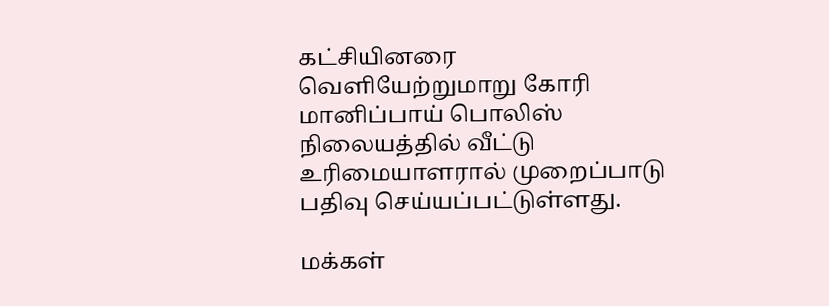கட்சியினரை வெளியேற்றுமாறு கோரி மானிப்பாய் பொலிஸ் நிலையத்தில் வீட்டு உரிமையாளரால் முறைப்பாடு பதிவு செய்யப்பட்டுள்ளது.

மக்கள்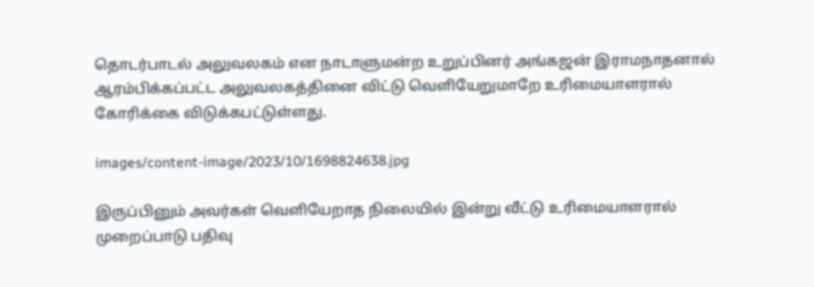தொடர்பாடல் அலுவலகம் என நாடாளுமன்ற உறுப்பினர் அங்கஜன் இராமநாதனால் ஆரம்பிக்கப்பட்ட அலுவலகத்தினை விட்டு வெளியேறுமாறே உரிமையாளரால் கோரிக்கை விடுக்கபட்டுள்ளது.

images/content-image/2023/10/1698824638.jpg

இருப்பினும் அவர்கள் வெளியேறாத நிலையில் இன்று வீட்டு உரிமையாளரால் முறைப்பாடு பதிவு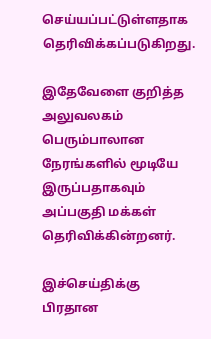செய்யப்பட்டுள்ளதாக தெரிவிக்கப்படுகிறது.

இதேவேளை குறித்த அலுவலகம் பெரும்பாலான நேரங்களில் மூடியே இருப்பதாகவும் அப்பகுதி மக்கள் தெரிவிக்கின்றனர்.

இச்செய்திக்கு பிரதான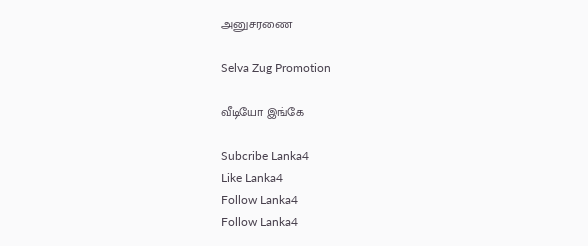அனுசரணை

Selva Zug Promotion

வீடியோ இங்கே

Subcribe Lanka4
Like Lanka4
Follow Lanka4
Follow Lanka4